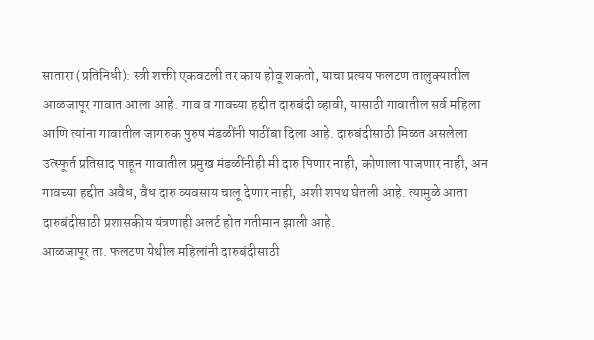सातारा (प्रतिनिधी): स्त्री शक्ती एकवटली तर काय होवू शकतो, याचा प्रत्यय फलटण तालुक्यातील आळजापूर गावात आला आहे. गाव व गावच्या हद्दीत दारुबंदी व्हावी, यासाठी गावातील सर्व महिला आणि त्यांना गावातील जागरुक पुरुष मंडळींनी पाठींबा दिला आहे. दारुबंदीसाठी मिळत असलेला उत्स्फूर्त प्रतिसाद पाहून गावातील प्रमुख मंडळींनीही मी दारु पिणार नाही, कोणाला पाजणार नाही, अन गावच्या हद्दीत अवैध, वैध दारु व्यवसाय चालू देणार नाही, अशी शपथ घेतली आहे. त्यामुळे आता दारुबंदीसाठी प्रशासकीय यंत्रणाही अलर्ट होत गतीमान झाली आहे.
आळजापूर ता. फलटण येथील महिलांनी दारुबंदीसाठी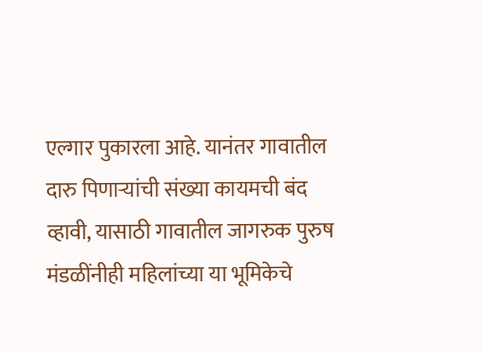एल्गार पुकारला आहे. यानंतर गावातील दारु पिणाऱ्यांची संख्या कायमची बंद व्हावी, यासाठी गावातील जागरुक पुरुष मंडळींनीही महिलांच्या या भूमिकेचे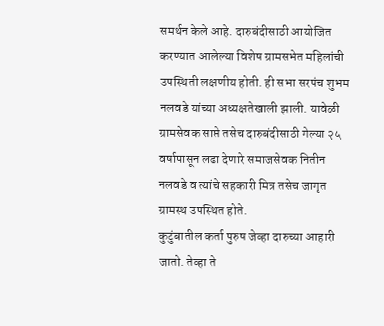समर्थन केले आहे. दारुबंदीसाठी आयोजित करण्यात आलेल्या विशेष ग्रामसभेत महिलांची उपस्थिती लक्षणीय होती. ही सभा सरपंच शुभम नलवडे यांच्या अध्यक्षतेखाली झाली. यावेळी ग्रामसेवक साप्ते तसेच दारुबंदीसाठी गेल्या २५ वर्षापासून लढा देणारे समाजसेवक नितीन नलवडे व त्यांचे सहकारी मित्र तसेच जागृत ग्रामस्थ उपस्थित होते.
कुटुंबातील कर्ता पुरुष जेव्हा दारुच्या आहारी जातो. तेव्हा ते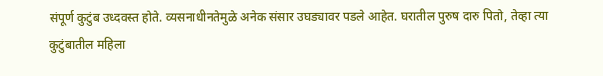संपूर्ण कुटुंब उध्दवस्त होते. व्यसनाधीनतेमुळे अनेक संसार उघड्यावर पडले आहेत. घरातील पुरुष दारु पितो, तेव्हा त्या कुटुंबातील महिला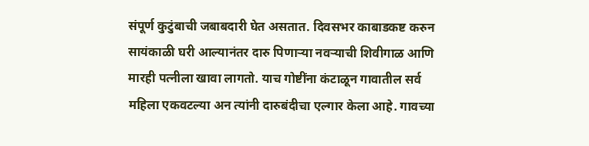संपूर्ण कुटुंबाची जबाबदारी घेत असतात. दिवसभर काबाडकष्ट करुन सायंकाळी घरी आल्यानंतर दारु पिणाऱ्या नवऱ्याची शिवीगाळ आणि मारही पत्नीला खावा लागतो. याच गोष्टींना कंटाळून गावातील सर्व महिला एकवटल्या अन त्यांनी दारुबंदीचा एल्गार केला आहे. गावच्या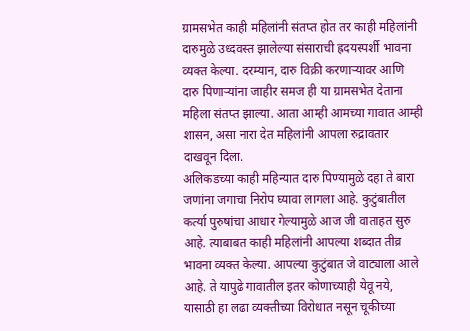ग्रामसभेत काही महिलांनी संतप्त होत तर काही महिलांनी दारुमुळे उध्दवस्त झालेल्या संसाराची ह्रदयस्पर्शी भावना व्यक्त केल्या. दरम्यान, दारु विक्री करणाऱ्यावर आणि दारु पिणाऱ्यांना जाहीर समज ही या ग्रामसभेत देताना महिला संतप्त झाल्या. आता आम्ही आमच्या गावात आम्ही शासन, असा नारा देत महिलांनी आपला रुद्रावतार दाखवून दिला.
अलिकडच्या काही महिन्यात दारु पिण्यामुळे दहा ते बारा जणांना जगाचा निरोप घ्यावा लागला आहे. कुटुंबातील कर्त्या पुरुषांचा आधार गेल्यामुळे आज जी वाताहत सुरु आहे. त्याबाबत काही महिलांनी आपल्या शब्दात तीव्र भावना व्यक्त केल्या. आपल्या कुटुंबात जे वाट्याला आले आहे. ते यापुढे गावातील इतर कोणाच्याही येवू नये, यासाठी हा लढा व्यक्तीच्या विरोधात नसून चूकीच्या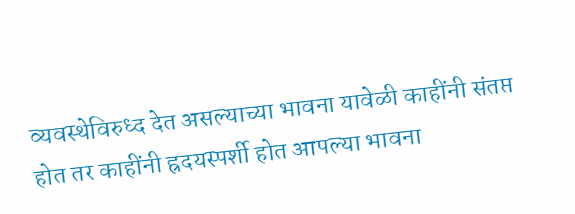व्यवस्थेविरुध्द देत असल्याच्या भावना यावेळी काहींनी संतप्त होत तर काहींनी ह्रदयस्पर्शी होत आपल्या भावना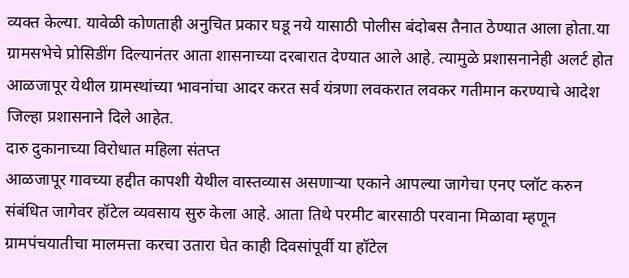व्यक्त केल्या. यावेळी कोणताही अनुचित प्रकार घडू नये यासाठी पोलीस बंदोबस तैनात ठेण्यात आला होता.या ग्रामसभेचे प्रोसिडींग दिल्यानंतर आता शासनाच्या दरबारात देण्यात आले आहे. त्यामुळे प्रशासनानेही अलर्ट होत आळजापूर येथील ग्रामस्थांच्या भावनांचा आदर करत सर्व यंत्रणा लवकरात लवकर गतीमान करण्याचे आदेश जिल्हा प्रशासनाने दिले आहेत.
दारु दुकानाच्या विरोधात महिला संतप्त
आळजापूर गावच्या हद्दीत कापशी येथील वास्तव्यास असणाऱ्या एकाने आपल्या जागेचा एनए प्लॉट करुन संबंधित जागेवर हॉटेल व्यवसाय सुरु केला आहे. आता तिथे परमीट बारसाठी परवाना मिळावा म्हणून ग्रामपंचयातीचा मालमत्ता करचा उतारा घेत काही दिवसांपूर्वी या हॉटेल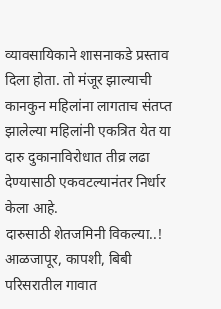व्यावसायिकाने शासनाकडे प्रस्ताव दिला होता. तो मंजूर झाल्याची कानकुन महिलांना लागताच संतप्त झालेल्या महिलांनी एकत्रित येत या दारु दुकानाविरोधात तीव्र लढा देण्यासाठी एकवटल्यानंतर निर्धार केला आहे.
दारुसाठी शेतजमिनी विकल्या..!
आळजापूर, कापशी, बिबी परिसरातील गावात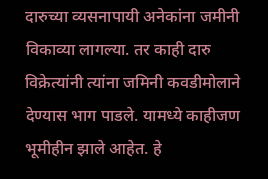दारुच्या व्यसनापायी अनेकांना जमीनी विकाव्या लागल्या. तर काही दारु विक्रेत्यांनी त्यांना जमिनी कवडीमोलाने देण्यास भाग पाडले. यामध्ये काहीजण भूमीहीन झाले आहेत. हे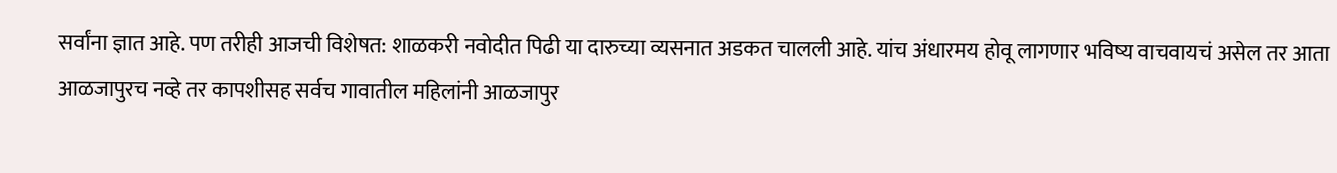सर्वांना ज्ञात आहे. पण तरीही आजची विशेषत: शाळकरी नवोदीत पिढी या दारुच्या व्यसनात अडकत चालली आहे. यांच अंधारमय होवू लागणार भविष्य वाचवायचं असेल तर आता आळजापुरच नव्हे तर कापशीसह सर्वच गावातील महिलांनी आळजापुर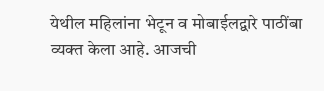येथील महिलांना भेटून व मोबाईलद्वारे पाठींबा व्यक्त केला आहे. आजची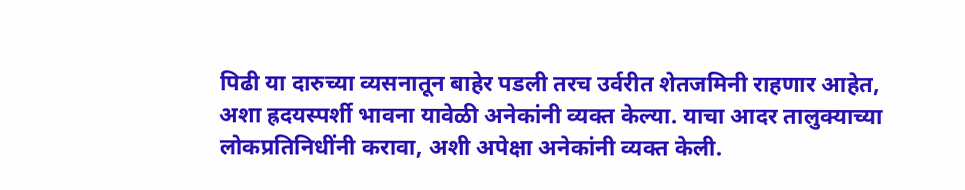पिढी या दारुच्या व्यसनातून बाहेर पडली तरच उर्वरीत शेतजमिनी राहणार आहेत, अशा ह्रदयस्पर्शी भावना यावेळी अनेकांनी व्यक्त केल्या. याचा आदर तालुक्याच्या लोकप्रतिनिधींनी करावा, अशी अपेक्षा अनेकांनी व्यक्त केली.